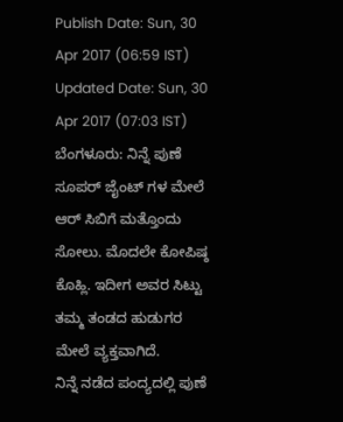Publish Date: Sun, 30 Apr 2017 (06:59 IST)
Updated Date: Sun, 30 Apr 2017 (07:03 IST)
ಬೆಂಗಳೂರು: ನಿನ್ನೆ ಪುಣೆ ಸೂಪರ್ ಜೈಂಟ್ ಗಳ ಮೇಲೆ ಆರ್ ಸಿಬಿಗೆ ಮತ್ತೊಂದು ಸೋಲು. ಮೊದಲೇ ಕೋಪಿಷ್ಠ ಕೊಹ್ಲಿ. ಇದೀಗ ಅವರ ಸಿಟ್ಟು ತಮ್ಮ ತಂಡದ ಹುಡುಗರ ಮೇಲೆ ವ್ಯಕ್ತವಾಗಿದೆ.
ನಿನ್ನೆ ನಡೆದ ಪಂದ್ಯದಲ್ಲಿ ಪುಣೆ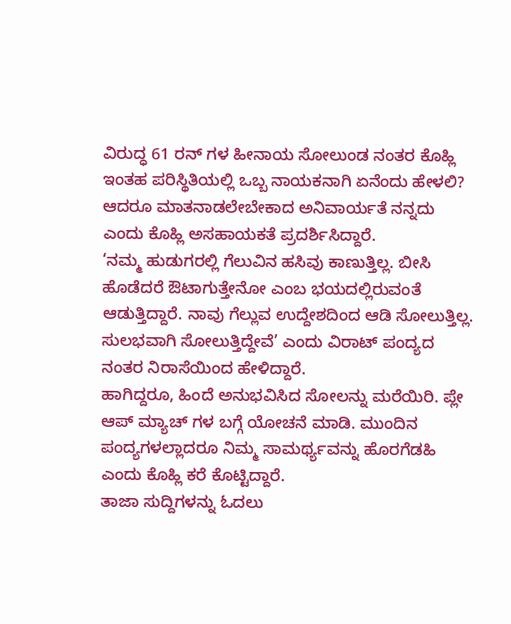ವಿರುದ್ಧ 61 ರನ್ ಗಳ ಹೀನಾಯ ಸೋಲುಂಡ ನಂತರ ಕೊಹ್ಲಿ ಇಂತಹ ಪರಿಸ್ಥಿತಿಯಲ್ಲಿ ಒಬ್ಬ ನಾಯಕನಾಗಿ ಏನೆಂದು ಹೇಳಲಿ? ಆದರೂ ಮಾತನಾಡಲೇಬೇಕಾದ ಅನಿವಾರ್ಯತೆ ನನ್ನದು ಎಂದು ಕೊಹ್ಲಿ ಅಸಹಾಯಕತೆ ಪ್ರದರ್ಶಿಸಿದ್ದಾರೆ.
‘ನಮ್ಮ ಹುಡುಗರಲ್ಲಿ ಗೆಲುವಿನ ಹಸಿವು ಕಾಣುತ್ತಿಲ್ಲ. ಬೀಸಿ ಹೊಡೆದರೆ ಔಟಾಗುತ್ತೇನೋ ಎಂಬ ಭಯದಲ್ಲಿರುವಂತೆ ಆಡುತ್ತಿದ್ದಾರೆ. ನಾವು ಗೆಲ್ಲುವ ಉದ್ದೇಶದಿಂದ ಆಡಿ ಸೋಲುತ್ತಿಲ್ಲ. ಸುಲಭವಾಗಿ ಸೋಲುತ್ತಿದ್ದೇವೆ’ ಎಂದು ವಿರಾಟ್ ಪಂದ್ಯದ ನಂತರ ನಿರಾಸೆಯಿಂದ ಹೇಳಿದ್ದಾರೆ.
ಹಾಗಿದ್ದರೂ, ಹಿಂದೆ ಅನುಭವಿಸಿದ ಸೋಲನ್ನು ಮರೆಯಿರಿ. ಪ್ಲೇ ಆಪ್ ಮ್ಯಾಚ್ ಗಳ ಬಗ್ಗೆ ಯೋಚನೆ ಮಾಡಿ. ಮುಂದಿನ ಪಂದ್ಯಗಳಲ್ಲಾದರೂ ನಿಮ್ಮ ಸಾಮರ್ಥ್ಯವನ್ನು ಹೊರಗೆಡಹಿ ಎಂದು ಕೊಹ್ಲಿ ಕರೆ ಕೊಟ್ಟಿದ್ದಾರೆ.
ತಾಜಾ ಸುದ್ದಿಗಳನ್ನು ಓದಲು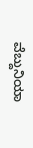ವೆಬ್ದುನಿಯಾ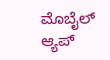ಮೊಬೈಲ್ ಆ್ಯಪ್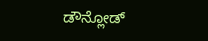ಡೌನ್ಲೋಡ್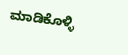ಮಾಡಿಕೊಳ್ಳಿ